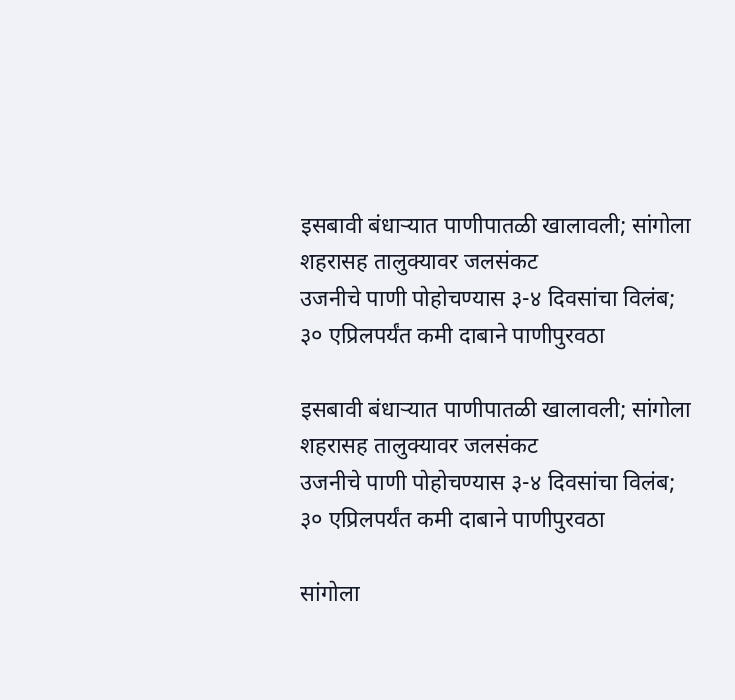इसबावी बंधाऱ्यात पाणीपातळी खालावली; सांगोला शहरासह तालुक्यावर जलसंकट
उजनीचे पाणी पोहोचण्यास ३-४ दिवसांचा विलंब; ३० एप्रिलपर्यंत कमी दाबाने पाणीपुरवठा

इसबावी बंधाऱ्यात पाणीपातळी खालावली; सांगोला शहरासह तालुक्यावर जलसंकट
उजनीचे पाणी पोहोचण्यास ३-४ दिवसांचा विलंब; ३० एप्रिलपर्यंत कमी दाबाने पाणीपुरवठा

सांगोला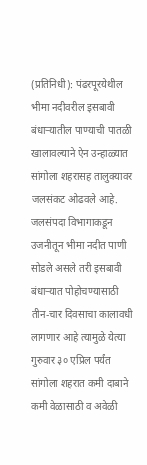(प्रतिनिधी): पंढरपूरयेथील भीमा नदीवरील इसबावी बंधाऱ्यातील पाण्याची पातळी खालावल्याने ऐन उन्हाळ्यात सांगोला शहरासह तालुक्यावर जलसंकट ओढवले आहे. जलसंपदा विभागाकडून उजनीतून भीमा नदीत पाणी सोडले असले तरी इसबावी बंधाऱ्यात पोहोचण्यासाठी तीन-चार दिवसाचा कालावधी लागणार आहे त्यामुळे येत्या गुरुवार ३० एप्रिल पर्यंत सांगोला शहरात कमी दाबाने कमी वेळासाठी व अवेळी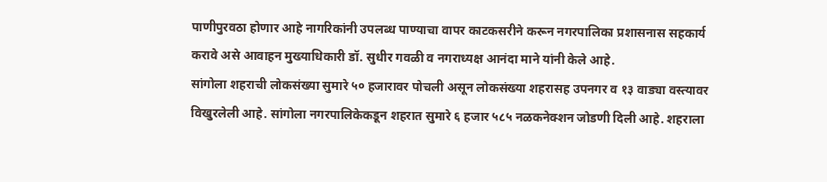पाणीपुरवठा होणार आहे नागरिकांनी उपलब्ध पाण्याचा वापर काटकसरीने करून नगरपालिका प्रशासनास सहकार्य करावे असे आवाहन मुख्याधिकारी डॉ. सुधीर गवळी व नगराध्यक्ष आनंदा माने यांनी केले आहे.
सांगोला शहराची लोकसंख्या सुमारे ५० हजारावर पोचली असून लोकसंख्या शहरासह उपनगर व १३ वाड्या वस्त्यावर विखुरलेली आहे. सांगोला नगरपालिकेकडून शहरात सुमारे ६ हजार ५८५ नळकनेक्शन जोडणी दिली आहे. शहराला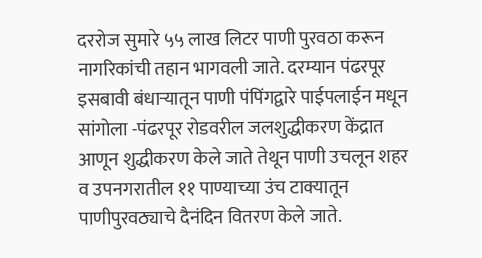दररोज सुमारे ५५ लाख लिटर पाणी पुरवठा करून नागरिकांची तहान भागवली जाते. दरम्यान पंढरपूर इसबावी बंधाऱ्यातून पाणी पंपिंगद्वारे पाईपलाईन मधून सांगोला -पंढरपूर रोडवरील जलशुद्धीकरण केंद्रात आणून शुद्धीकरण केले जाते तेथून पाणी उचलून शहर व उपनगरातील ११ पाण्याच्या उंच टाक्यातून पाणीपुरवठ्याचे दैनंदिन वितरण केले जाते.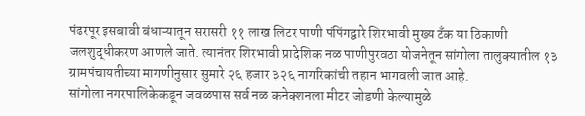पंढरपूर इसबावी बंधाऱ्यातून सरासरी ११ लाख लिटर पाणी पंपिंगद्वारे शिरभावी मुख्य टॅंक या ठिकाणी जलशुद्धीकरण आणले जाते. त्यानंतर शिरभावी प्रादेशिक नळ पाणीपुरवठा योजनेतून सांगोला तालुक्यातील १३ ग्रामपंचायतीच्या मागणीनुसार सुमारे २६ हजार ३२६ नागरिकांची तहान भागवली जात आहे.
सांगोला नगरपालिकेकडून जवळपास सर्व नळ कनेक्शनला मीटर जोडणी केल्यामुळे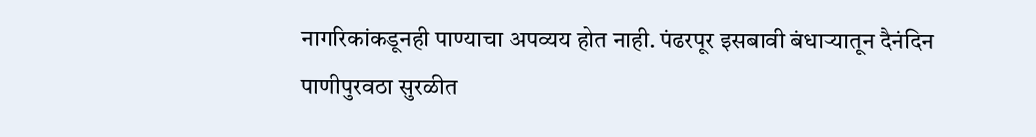नागरिकांकडूनही पाण्याचा अपव्यय होत नाही. पंढरपूर इसबावी बंधाऱ्यातून दैनंदिन पाणीपुरवठा सुरळीत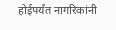होईपर्यंत नागरिकांनी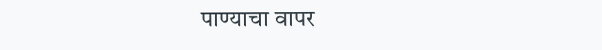पाण्याचा वापर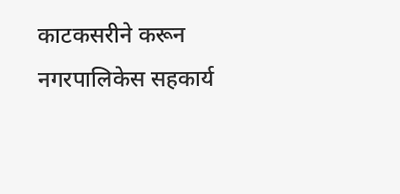काटकसरीने करून नगरपालिकेस सहकार्य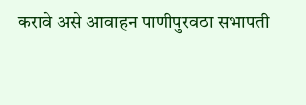करावे असे आवाहन पाणीपुरवठा सभापती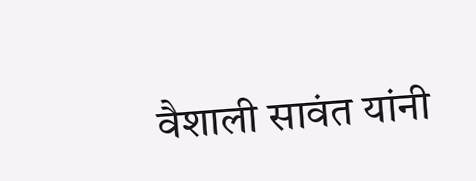वैशाली सावंत यांनी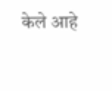केले आहे